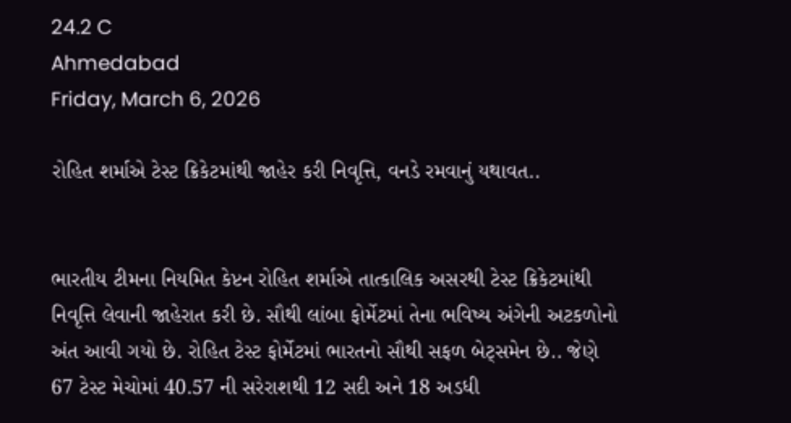24.2 C
Ahmedabad
Friday, March 6, 2026

રોહિત શર્માએ ટેસ્ટ ક્રિકેટમાંથી જાહેર કરી નિવૃત્તિ, વનડે રમવાનું યથાવત..


ભારતીય ટીમના નિયમિત કેપ્ટન રોહિત શર્માએ તાત્કાલિક અસરથી ટેસ્ટ ક્રિકેટમાંથી નિવૃત્તિ લેવાની જાહેરાત કરી છે. સૌથી લાંબા ફોર્મેટમાં તેના ભવિષ્ય અંગેની અટકળોનો અંત આવી ગયો છે. રોહિત ટેસ્ટ ફોર્મેટમાં ભારતનો સૌથી સફળ બેટ્સમેન છે.. જેણે 67 ટેસ્ટ મેચોમાં 40.57 ની સરેરાશથી 12 સદી અને 18 અડધી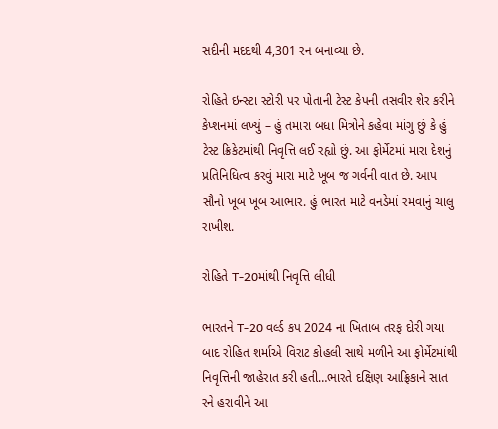સદીની મદદથી 4,301 રન બનાવ્યા છે.

રોહિતે ઇન્સ્ટા સ્ટોરી પર પોતાની ટેસ્ટ કેપની તસવીર શેર કરીને કેપ્શનમાં લખ્યું – હું તમારા બધા મિત્રોને કહેવા માંગુ છું કે હું ટેસ્ટ ક્રિકેટમાંથી નિવૃત્તિ લઈ રહ્યો છું. આ ફોર્મેટમાં મારા દેશનું પ્રતિનિધિત્વ કરવું મારા માટે ખૂબ જ ગર્વની વાત છે. આપ સૌનો ખૂબ ખૂબ આભાર. હું ભારત માટે વનડેમાં રમવાનું ચાલુ રાખીશ.

રોહિતે T-20માંથી નિવૃત્તિ લીધી

ભારતને T-20 વર્લ્ડ કપ 2024 ના ખિતાબ તરફ દોરી ગયા બાદ રોહિત શર્માએ વિરાટ કોહલી સાથે મળીને આ ફોર્મેટમાંથી નિવૃત્તિની જાહેરાત કરી હતી…ભારતે દક્ષિણ આફ્રિકાને સાત રને હરાવીને આ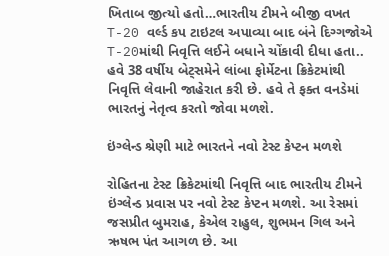ખિતાબ જીત્યો હતો…ભારતીય ટીમને બીજી વખત T-20 વર્લ્ડ કપ ટાઇટલ અપાવ્યા બાદ બંને દિગ્ગજોએ T-20માંથી નિવૃત્તિ લઈને બધાને ચોંકાવી દીધા હતા.. હવે 38 વર્ષીય બેટ્સમેને લાંબા ફોર્મેટના ક્રિકેટમાંથી નિવૃત્તિ લેવાની જાહેરાત કરી છે. હવે તે ફક્ત વનડેમાં ભારતનું નેતૃત્વ કરતો જોવા મળશે.

ઇંગ્લેન્ડ શ્રેણી માટે ભારતને નવો ટેસ્ટ કેપ્ટન મળશે

રોહિતના ટેસ્ટ ક્રિકેટમાંથી નિવૃત્તિ બાદ ભારતીય ટીમને ઇંગ્લેન્ડ પ્રવાસ પર નવો ટેસ્ટ કેપ્ટન મળશે. આ રેસમાં જસપ્રીત બુમરાહ, કેએલ રાહુલ, શુભમન ગિલ અને ઋષભ પંત આગળ છે. આ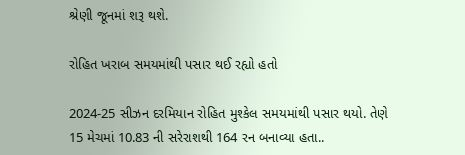શ્રેણી જૂનમાં શરૂ થશે.

રોહિત ખરાબ સમયમાંથી પસાર થઈ રહ્યો હતો

2024-25 સીઝન દરમિયાન રોહિત મુશ્કેલ સમયમાંથી પસાર થયો. તેણે 15 મેચમાં 10.83 ની સરેરાશથી 164 રન બનાવ્યા હતા..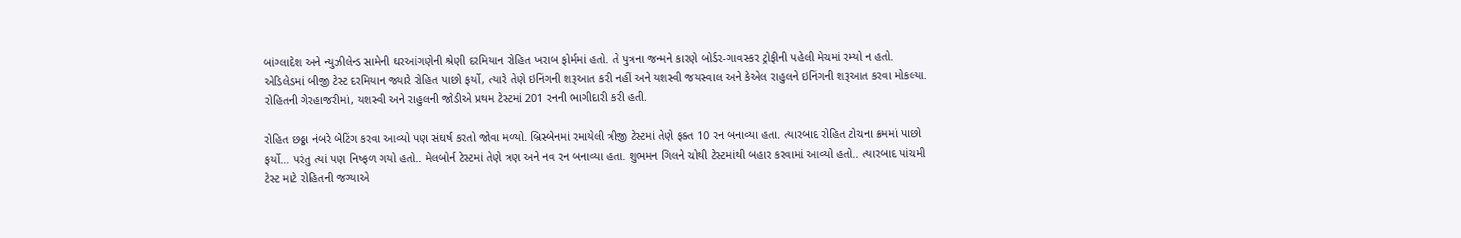બાંગ્લાદેશ અને ન્યુઝીલેન્ડ સામેની ઘરઆંગણેની શ્રેણી દરમિયાન રોહિત ખરાબ ફોર્મમાં હતો. તે પુત્રના જન્મને કારણે બોર્ડર-ગાવસ્કર ટ્રોફીની પહેલી મેચમાં રમ્યો ન હતો. એડિલેડમાં બીજી ટેસ્ટ દરમિયાન જ્યારે રોહિત પાછો ફર્યો, ત્યારે તેણે ઇનિંગની શરૂઆત કરી નહીં અને યશસ્વી જયસ્વાલ અને કેએલ રાહુલને ઇનિંગની શરૂઆત કરવા મોકલ્યા. રોહિતની ગેરહાજરીમાં, યશસ્વી અને રાહુલની જોડીએ પ્રથમ ટેસ્ટમાં 201 રનની ભાગીદારી કરી હતી.

રોહિત છઠ્ઠા નંબરે બેટિંગ કરવા આવ્યો પણ સંઘર્ષ કરતો જોવા મળ્યો. બ્રિસ્બેનમાં રમાયેલી ત્રીજી ટેસ્ટમાં તેણે ફક્ત 10 રન બનાવ્યા હતા. ત્યારબાદ રોહિત ટોચના ક્રમમાં પાછો ફર્યો… પરંતુ ત્યાં પણ નિષ્ફળ ગયો હતો.. મેલબોર્ન ટેસ્ટમાં તેણે ત્રણ અને નવ રન બનાવ્યા હતા. શુભમન ગિલને ચોથી ટેસ્ટમાંથી બહાર કરવામાં આવ્યો હતો.. ત્યારબાદ પાંચમી ટેસ્ટ માટે રોહિતની જગ્યાએ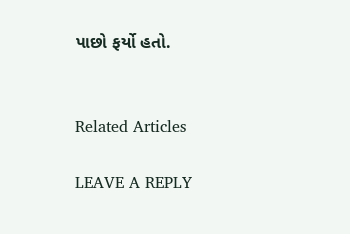પાછો ફર્યો હતો.


Related Articles

LEAVE A REPLY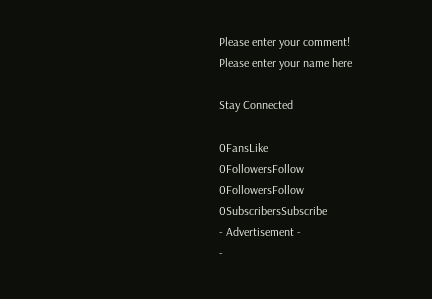Please enter your comment!
Please enter your name here

Stay Connected

0FansLike
0FollowersFollow
0FollowersFollow
0SubscribersSubscribe
- Advertisement -
-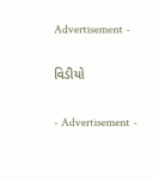Advertisement -

વિડીયો

- Advertisement -